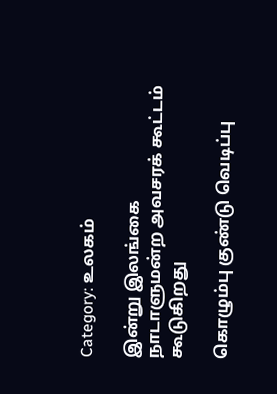Category: உலகம்

இன்று இலங்கை நாடாளுமன்ற அவசரக் கூட்டம் கூடுகிறது

கொழும்பு குண்டு வெடிப்பு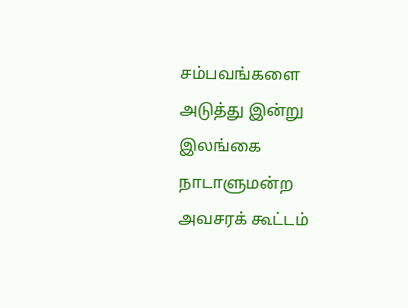சம்பவங்களை அடுத்து இன்று இலங்கை நாடாளுமன்ற அவசரக் கூட்டம்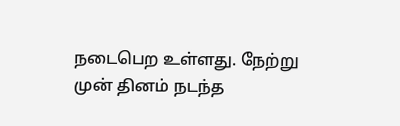நடைபெற உள்ளது. நேற்று முன் தினம் நடந்த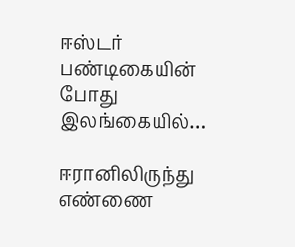ஈஸ்டர் பண்டிகையின் போது இலங்கையில்…

ஈரானிலிருந்து எண்ணை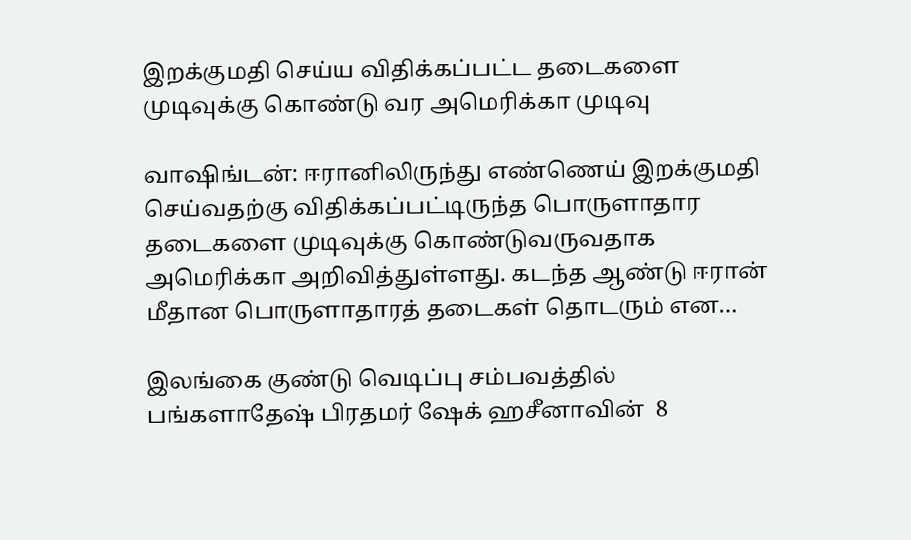இறக்குமதி செய்ய விதிக்கப்பட்ட தடைகளை முடிவுக்கு கொண்டு வர அமெரிக்கா முடிவு

வாஷிங்டன்: ஈரானிலிருந்து எண்ணெய் இறக்குமதி செய்வதற்கு விதிக்கப்பட்டிருந்த பொருளாதார தடைகளை முடிவுக்கு கொண்டுவருவதாக அமெரிக்கா அறிவித்துள்ளது. கடந்த ஆண்டு ஈரான் மீதான பொருளாதாரத் தடைகள் தொடரும் என…

இலங்கை குண்டு வெடிப்பு சம்பவத்தில் பங்களாதேஷ் பிரதமர் ஷேக் ஹசீனாவின்  8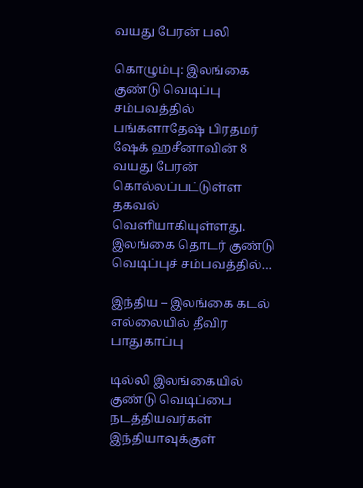வயது பேரன் பலி

கொழும்பு: இலங்கை குண்டு வெடிப்பு சம்பவத்தில் பங்களாதேஷ் பிரதமர் ஷேக் ஹசீனாவின் 8 வயது பேரன் கொல்லப்பட்டுள்ள தகவல் வெளியாகியுள்ளது. இலங்கை தொடர் குண்டு வெடிப்புச் சம்பவத்தில்…

இந்திய – இலங்கை கடல் எல்லையில் தீவிர பாதுகாப்பு

டில்லி இலங்கையில் குண்டு வெடிப்பை நடத்தியவர்கள் இந்தியாவுக்குள்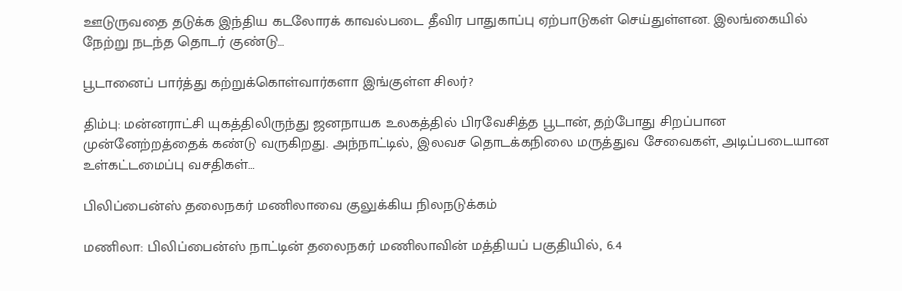ஊடுருவதை தடுக்க இந்திய கடலோரக் காவல்படை தீவிர பாதுகாப்பு ஏற்பாடுகள் செய்துள்ளன. இலங்கையில் நேற்று நடந்த தொடர் குண்டு…

பூடானைப் பார்த்து கற்றுக்கொள்வார்களா இங்குள்ள சிலர்?

திம்பு: மன்னராட்சி யுகத்திலிருந்து ஜனநாயக உலகத்தில் பிரவேசித்த பூடான், தற்போது சிறப்பான முன்னேற்றத்தைக் கண்டு வருகிறது. அந்நாட்டில், இலவச‍ தொடக்கநிலை மருத்துவ சேவைகள், அடிப்படையான உள்கட்டமைப்பு வசதிகள்…

பிலிப்பைன்ஸ் தலைநகர் மணிலாவை குலுக்கிய நிலநடுக்கம்

மணிலா: பிலிப்பைன்ஸ் நாட்டின் தலைநகர் மணிலாவின் மத்தியப் பகுதியில், 6.4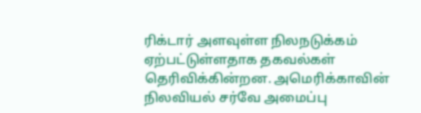ரிக்டார் அளவுள்ள நிலநடுக்கம் ஏற்பட்டுள்ளதாக தகவல்கள் தெரிவிக்கின்றன. அமெரிக்காவின் நிலவியல் சர்வே அமைப்பு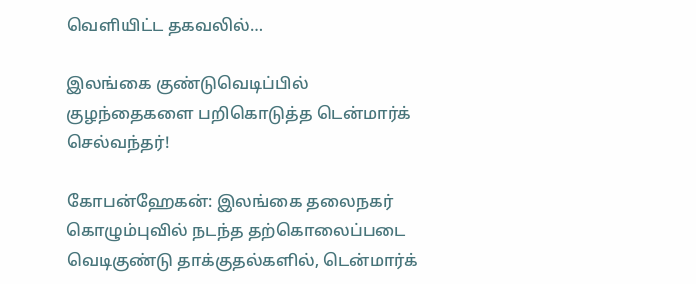வெளியிட்ட தகவலில்…

இலங்கை குண்டுவெடிப்பில் குழந்தைகளை பறிகொடுத்த டென்மார்க் செல்வந்தர்!

கோபன்ஹேகன்: இலங்கை தலைநகர் கொழும்புவில் நடந்த தற்கொலைப்படை வெடிகுண்டு தாக்குதல்களில், டென்மார்க்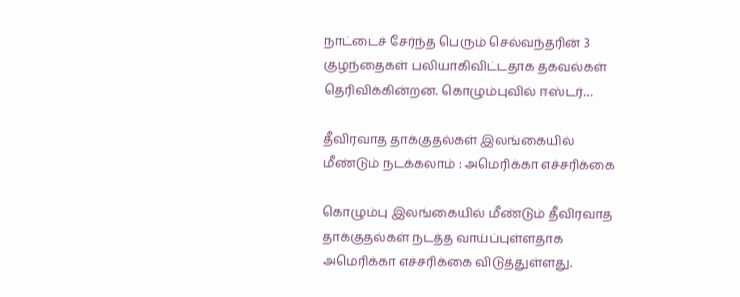நாட்டைச் சேர்ந்த பெரும் செல்வந்தரின் 3 குழந்தைகள் பலியாகிவிட்டதாக தகவல்கள் தெரிவிக்கின்றன. கொழும்புவில் ஈஸ்டர்…

தீவிரவாத தாக்குதல்கள் இலங்கையில் மீண்டும் நடக்கலாம் : அமெரிக்கா எச்சரிக்கை

கொழும்பு இலங்கையில் மீண்டும் தீவிரவாத தாக்குதல்கள் நடத்த வாய்ப்புள்ளதாக அமெரிக்கா எச்சரிக்கை விடுத்துள்ளது.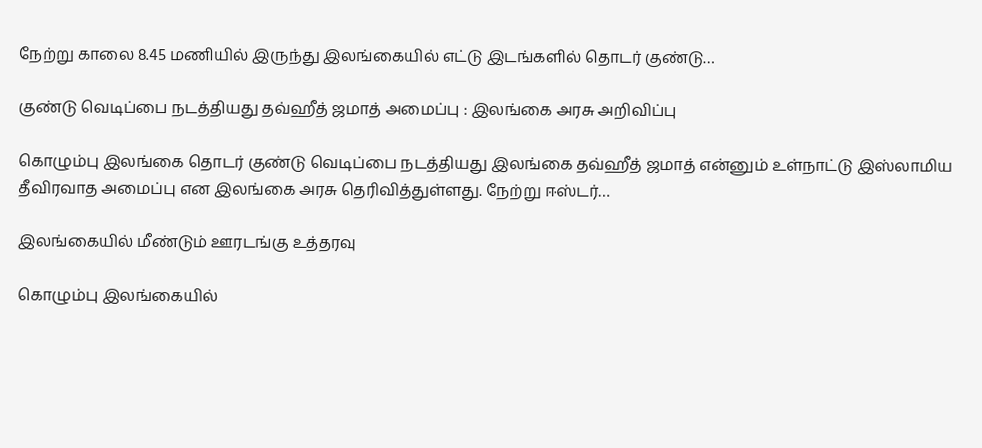நேற்று காலை 8.45 மணியில் இருந்து இலங்கையில் எட்டு இடங்களில் தொடர் குண்டு…

குண்டு வெடிப்பை நடத்தியது தவ்ஹீத் ஜமாத் அமைப்பு : இலங்கை அரசு அறிவிப்பு

கொழும்பு இலங்கை தொடர் குண்டு வெடிப்பை நடத்தியது இலங்கை தவ்ஹீத் ஜமாத் என்னும் உள்நாட்டு இஸ்லாமிய தீவிரவாத அமைப்பு என இலங்கை அரசு தெரிவித்துள்ளது. நேற்று ஈஸ்டர்…

இலங்கையில் மீண்டும் ஊரடங்கு உத்தரவு

கொழும்பு இலங்கையில்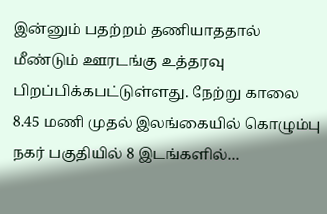இன்னும் பதற்றம் தணியாததால் மீண்டும் ஊரடங்கு உத்தரவு பிறப்பிக்கபட்டுள்ளது. நேற்று காலை 8.45 மணி முதல் இலங்கையில் கொழும்பு நகர் பகுதியில் 8 இடங்களில்…